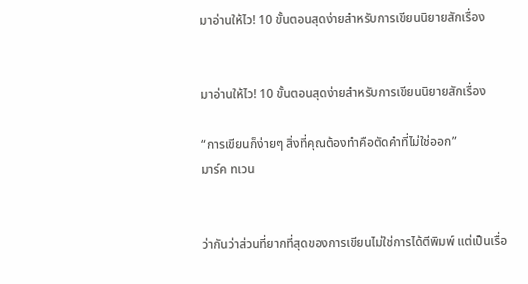มาอ่านให้ไว! 10 ขั้นตอนสุดง่ายสำหรับการเขียนนิยายสักเรื่อง


มาอ่านให้ไว! 10 ขั้นตอนสุดง่ายสำหรับการเขียนนิยายสักเรื่อง

“การเขียนก็ง่ายๆ สิ่งที่คุณต้องทำคือตัดคำที่ไม่ใช่ออก”
มาร์ค ทเวน


ว่ากันว่าส่วนที่ยากที่สุดของการเขียนไม่ใช่การได้ตีพิมพ์ แต่เป็นเรื่อ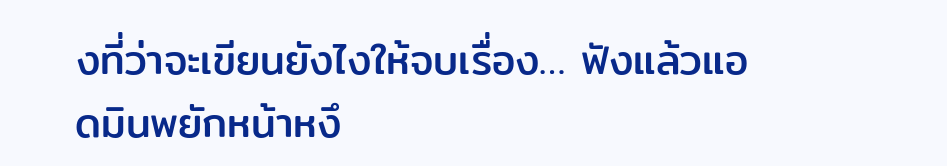งที่ว่าจะเขียนยังไงให้จบเรื่อง… ฟังแล้วแอดมินพยักหน้าหงึ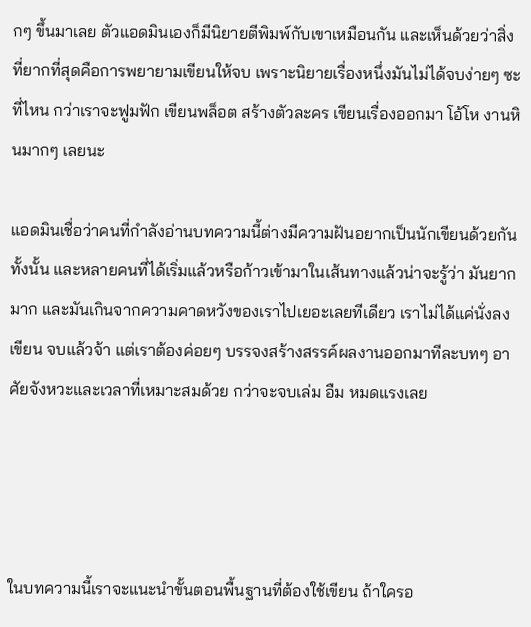กๆ ขึ้นมาเลย ตัวแอดมินเองก็มีนิยายตีพิมพ์กับเขาเหมือนกัน และเห็นด้วยว่าสิ่งที่ยากที่สุดคือการพยายามเขียนให้จบ เพราะนิยายเรื่องหนึ่งมันไม่ได้จบง่ายๆ ซะที่ไหน กว่าเราจะฟูมฟัก เขียนพล็อต สร้างตัวละคร เขียนเรื่องออกมา โอ้โห งานหินมากๆ เลยนะ

แอดมินเชื่อว่าคนที่กำลังอ่านบทความนี้ต่างมีความฝันอยากเป็นนักเขียนด้วยกันทั้งนั้น และหลายคนที่ได้เริ่มแล้วหรือก้าวเข้ามาในเส้นทางแล้วน่าจะรู้ว่า มันยากมาก และมันเกินจากความคาดหวังของเราไปเยอะเลยทีเดียว เราไม่ได้แค่นั่งลงเขียน จบแล้วจ้า แต่เราต้องค่อยๆ บรรจงสร้างสรรค์ผลงานออกมาทีละบทๆ อาศัยจังหวะและเวลาที่เหมาะสมด้วย กว่าจะจบเล่ม อืม หมดแรงเลย




ในบทความนี้เราจะแนะนำขั้นตอนพื้นฐานที่ต้องใช้เขียน ถ้าใครอ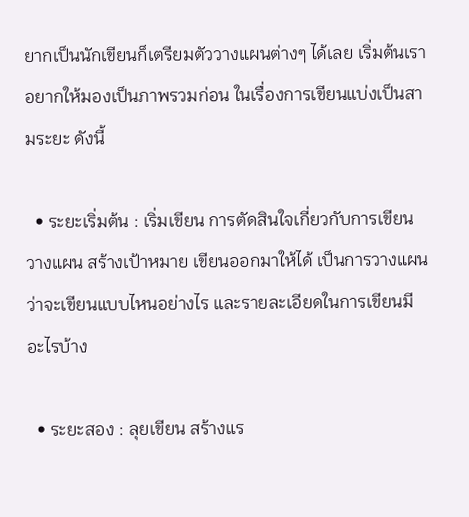ยากเป็นนักเขียนก็เตรียมตัววางแผนต่างๆ ได้เลย เริ่มต้นเราอยากให้มองเป็นภาพรวมก่อน ในเรื่องการเขียนแบ่งเป็นสามระยะ ดังนี้

  • ระยะเริ่มต้น : เริ่มเขียน การตัดสินใจเกี่ยวกับการเขียน วางแผน สร้างเป้าหมาย เขียนออกมาให้ได้ เป็นการวางแผนว่าจะเขียนแบบไหนอย่างไร และรายละเอียดในการเขียนมีอะไรบ้าง

  • ระยะสอง : ลุยเขียน สร้างแร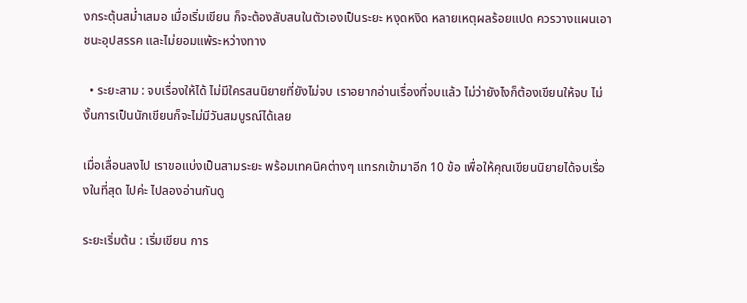งกระตุ้นสม่ำเสมอ เมื่อเริ่มเขียน ก็จะต้องสับสนในตัวเองเป็นระยะ หงุดหงิด หลายเหตุผลร้อยแปด ควรวางแผนเอาชนะอุปสรรค และไม่ยอมแพ้ระหว่างทาง

  • ระยะสาม : จบเรื่องให้ได้ ไม่มีใครสนนิยายที่ยังไม่จบ เราอยากอ่านเรื่องที่จบแล้ว ไม่ว่ายังไงก็ต้องเขียนให้จบ ไม่งั้นการเป็นนักเขียนก็จะไม่มีวันสมบูรณ์ได้เลย

เมื่อเลื่อนลงไป เราขอแบ่งเป็นสามระยะ พร้อมเทคนิคต่างๆ แทรกเข้ามาอีก 10 ข้อ เพื่อให้คุณเขียนนิยายได้จบเรื่องในที่สุด ไปค่ะ ไปลองอ่านกันดู

ระยะเริ่มต้น : เริ่มเขียน การ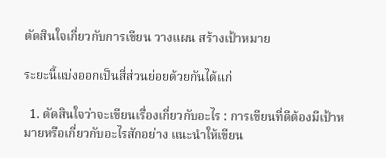ตัดสินใจเกี่ยวกับการเขียน วางแผน สร้างเป้าหมาย

ระยะนี้แบ่งออกเป็นสี่ส่วนย่อยด้วยกันได้แก่

  1. ตัดสินใจว่าจะเขียนเรื่องเกี่ยวกับอะไร : การเขียนที่ดีต้องมีเป้าหมายหรือเกี่ยวกับอะไรสักอย่าง แนะนำให้เขียน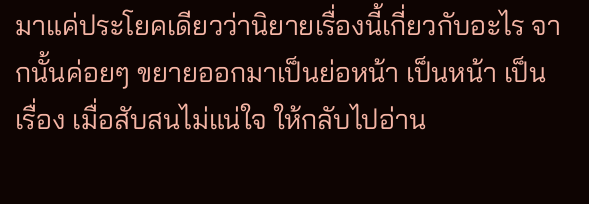มาแค่ประโยคเดียวว่านิยายเรื่องนี้เกี่ยวกับอะไร จากนั้นค่อยๆ ขยายออกมาเป็นย่อหน้า เป็นหน้า เป็นเรื่อง เมื่อสับสนไม่แน่ใจ ให้กลับไปอ่าน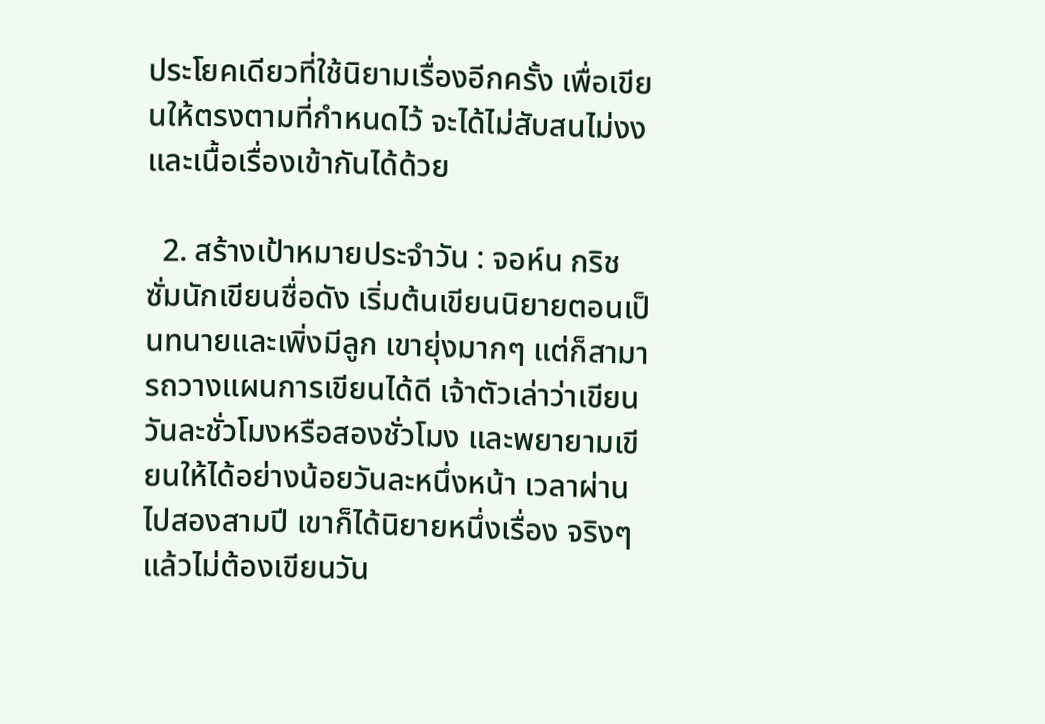ประโยคเดียวที่ใช้นิยามเรื่องอีกครั้ง เพื่อเขียนให้ตรงตามที่กำหนดไว้ จะได้ไม่สับสนไม่งง และเนื้อเรื่องเข้ากันได้ด้วย

  2. สร้างเป้าหมายประจำวัน : จอห์น กริชซั่มนักเขียนชื่อดัง เริ่มต้นเขียนนิยายตอนเป็นทนายและเพิ่งมีลูก เขายุ่งมากๆ แต่ก็สามารถวางแผนการเขียนได้ดี เจ้าตัวเล่าว่าเขียนวันละชั่วโมงหรือสองชั่วโมง และพยายามเขียนให้ได้อย่างน้อยวันละหนึ่งหน้า เวลาผ่านไปสองสามปี เขาก็ได้นิยายหนึ่งเรื่อง จริงๆ แล้วไม่ต้องเขียนวัน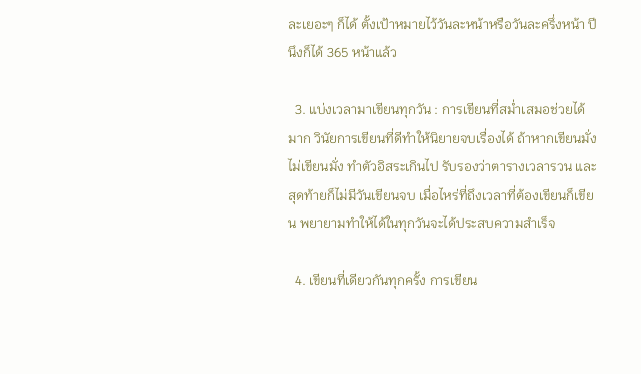ละเยอะๆ ก็ได้ ตั้งเป้าหมายไว้วันละหน้าหรือวันละครึ่งหน้า ปีนึงก็ได้ 365 หน้าแล้ว

  3. แบ่งเวลามาเขียนทุกวัน : การเขียนที่สม่ำเสมอช่วยได้มาก วินัยการเขียนที่ดีทำให้นิยายจบเรื่องได้ ถ้าหากเขียนมั่งไม่เขียนมั่ง ทำตัวอิสระเกินไป รับรองว่าตารางเวลารวน และสุดท้ายก็ไม่มีวันเขียนจบ เมื่อไหร่ที่ถึงเวลาที่ต้องเขียนก็เขียน พยายามทำให้ได้ในทุกวันจะได้ประสบความสำเร็จ

  4. เขียนที่เดียวกันทุกครั้ง การเขียน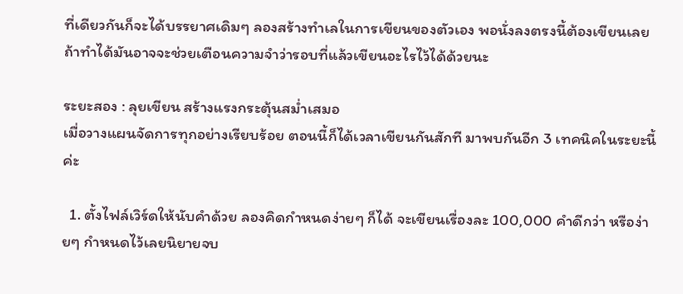ที่เดียวกันก็จะได้บรรยาศเดิมๆ ลองสร้างทำเลในการเขียนของตัวเอง พอนั่งลงตรงนี้ต้องเขียนเลย ถ้าทำได้มันอาจจะช่วยเตือนความจำว่ารอบที่แล้วเขียนอะไรไว้ได้ด้วยนะ

ระยะสอง : ลุยเขียน สร้างแรงกระตุ้นสม่ำเสมอ
เมื่อวางแผนจัดการทุกอย่างเรียบร้อย ตอนนี้ก็ได้เวลาเขียนกันสักที มาพบกันอีก 3 เทคนิคในระยะนี้ค่ะ

  1. ตั้งไฟล์เวิร์ดให้นับคำด้วย ลองคิดกำหนดง่ายๆ ก็ได้ จะเขียนเรื่องละ 100,000 คำดีกว่า หรือง่ายๆ กำหนดไว้เลยนิยายจบ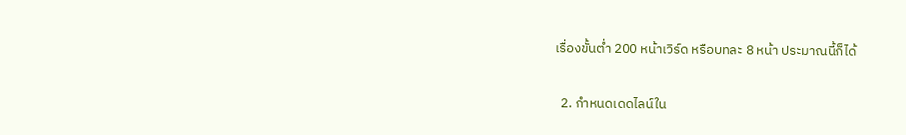เรื่องขั้นต่ำ 200 หน้าเวิร์ด หรือบทละ 8 หน้า ประมาณนี้ก็ได้

  2. กำหนดเดดไลน์ใน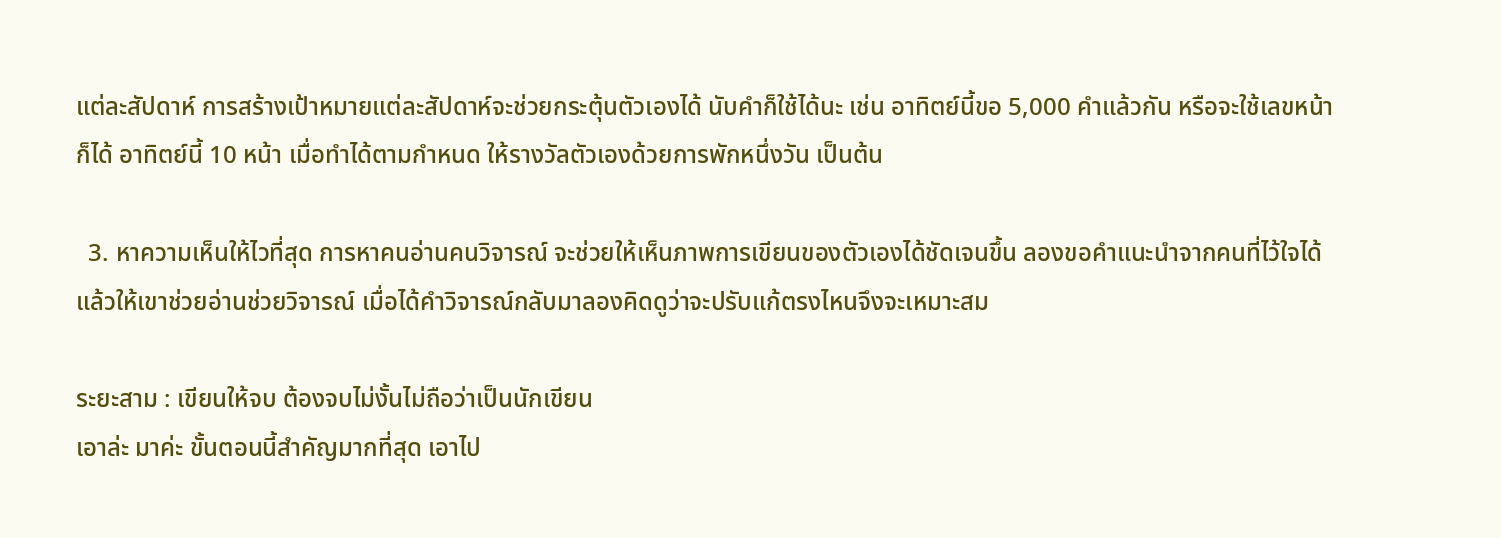แต่ละสัปดาห์ การสร้างเป้าหมายแต่ละสัปดาห์จะช่วยกระตุ้นตัวเองได้ นับคำก็ใช้ได้นะ เช่น อาทิตย์นี้ขอ 5,000 คำแล้วกัน หรือจะใช้เลขหน้าก็ได้ อาทิตย์นี้ 10 หน้า เมื่อทำได้ตามกำหนด ให้รางวัลตัวเองด้วยการพักหนึ่งวัน เป็นต้น

  3. หาความเห็นให้ไวที่สุด การหาคนอ่านคนวิจารณ์ จะช่วยให้เห็นภาพการเขียนของตัวเองได้ชัดเจนขึ้น ลองขอคำแนะนำจากคนที่ไว้ใจได้ แล้วให้เขาช่วยอ่านช่วยวิจารณ์ เมื่อได้คำวิจารณ์กลับมาลองคิดดูว่าจะปรับแก้ตรงไหนจึงจะเหมาะสม

ระยะสาม : เขียนให้จบ ต้องจบไม่งั้นไม่ถือว่าเป็นนักเขียน
เอาล่ะ มาค่ะ ขั้นตอนนี้สำคัญมากที่สุด เอาไป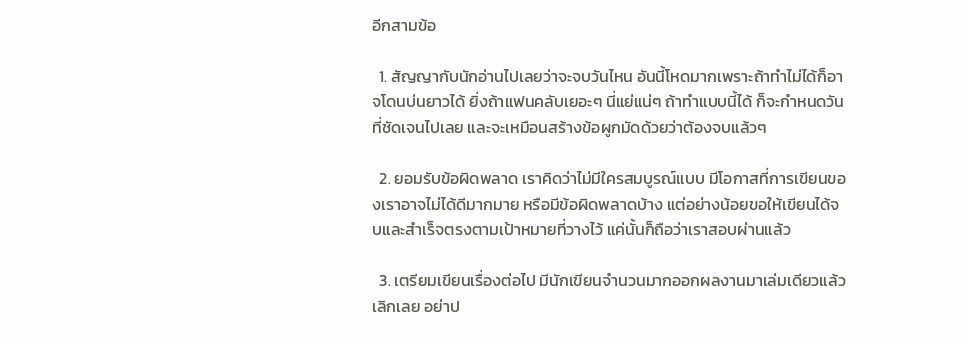อีกสามข้อ

  1. สัญญากับนักอ่านไปเลยว่าจะจบวันไหน อันนี้โหดมากเพราะถ้าทำไม่ได้ก็อาจโดนบ่นยาวได้ ยิ่งถ้าแฟนคลับเยอะๆ นี่แย่แน่ๆ ถ้าทำแบบนี้ได้ ก็จะกำหนดวันที่ชัดเจนไปเลย และจะเหมือนสร้างข้อผูกมัดด้วยว่าต้องจบแล้วๆ

  2. ยอมรับข้อผิดพลาด เราคิดว่าไม่มีใครสมบูรณ์แบบ มีโอกาสที่การเขียนของเราอาจไม่ได้ดีมากมาย หรือมีข้อผิดพลาดบ้าง แต่อย่างน้อยขอให้เขียนได้จบและสำเร็จตรงตามเป้าหมายที่วางไว้ แค่นั้นก็ถือว่าเราสอบผ่านแล้ว

  3. เตรียมเขียนเรื่องต่อไป มีนักเขียนจำนวนมากออกผลงานมาเล่มเดียวแล้วเลิกเลย อย่าป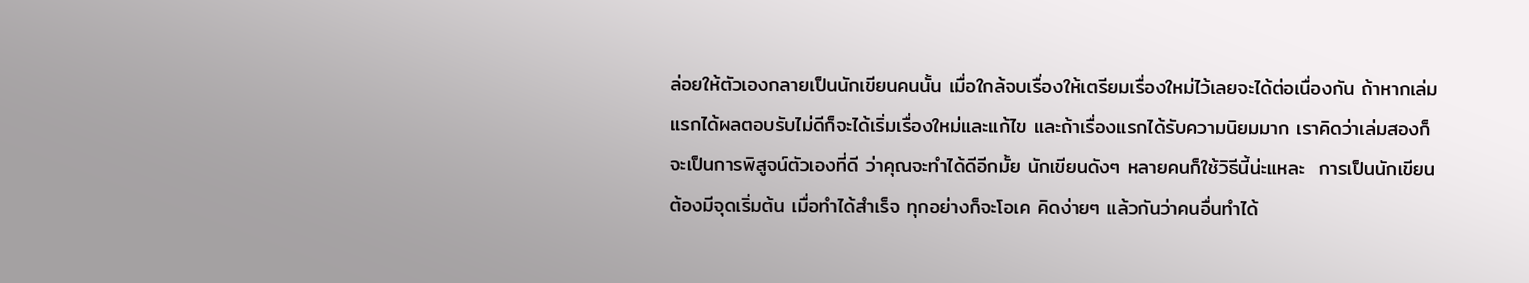ล่อยให้ตัวเองกลายเป็นนักเขียนคนนั้น เมื่อใกล้จบเรื่องให้เตรียมเรื่องใหม่ไว้เลยจะได้ต่อเนื่องกัน ถ้าหากเล่มแรกได้ผลตอบรับไม่ดีก็จะได้เริ่มเรื่องใหม่และแก้ไข และถ้าเรื่องแรกได้รับความนิยมมาก เราคิดว่าเล่มสองก็จะเป็นการพิสูจน์ตัวเองที่ดี ว่าคุณจะทำได้ดีอีกมั้ย นักเขียนดังๆ หลายคนก็ใช้วิธีนี้น่ะแหละ  การเป็นนักเขียนต้องมีจุดเริ่มต้น เมื่อทำได้สำเร็จ ทุกอย่างก็จะโอเค คิดง่ายๆ แล้วกันว่าคนอื่นทำได้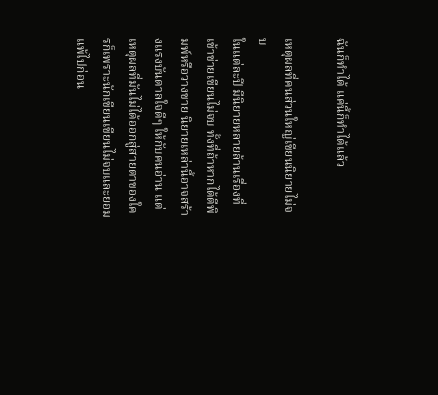ฉันก็ทำได้ แค่นี้ก็ทำได้แล้ว

เหตุผลที่คนส่วนใหญ่เขียนนิยายไม่จบ
ในแต่ละปี มีนิยายหลายล้านเรื่องที่เข้าข่ายเขียนไม่จบ ทั้งที่ถ้าหากได้ตีพิมพ์หรือวางขาย นิยายเหล่านี้อาจสร้างแรงบันดาลใจดีๆ ให้กับคนอ่าน แต่เหตุผลที่มันไม่ได้ออกสู่สายตาของใครก็เพราะนักเขียนเขียนไม่จบและยอมแพ้ไปก่อน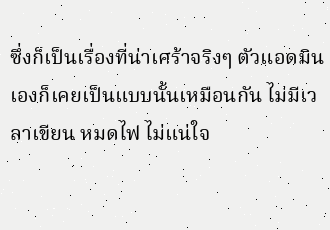ซึ่งก็เป็นเรื่องที่น่าเศร้าจริงๆ ตัวแอดมินเองก็เคยเป็นแบบนั้นเหมือนกัน ไม่มีเวลาเขียน หมดไฟ ไม่แน่ใจ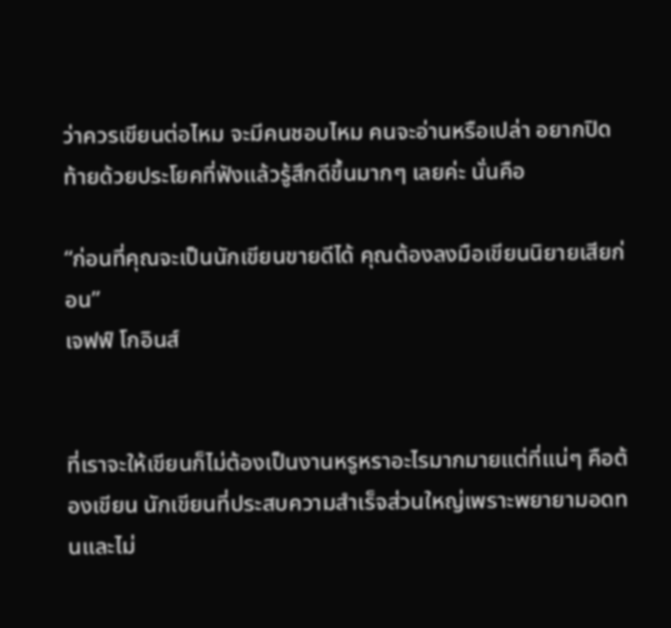ว่าควรเขียนต่อไหม จะมีคนชอบไหม คนจะอ่านหรือเปล่า อยากปิดท้ายด้วยประโยคที่ฟังแล้วรู้สึกดีขึ้นมากๆ เลยค่ะ นั่นคือ

“ก่อนที่คุณจะเป็นนักเขียนขายดีได้ คุณต้องลงมือเขียนนิยายเสียก่อน”
เจฟฟ์ โกอินส์


ที่เราจะให้เขียนก็ไม่ต้องเป็นงานหรูหราอะไรมากมายแต่ที่แน่ๆ คือต้องเขียน นักเขียนที่ประสบความสำเร็จส่วนใหญ่เพราะพยายามอดทนและไม่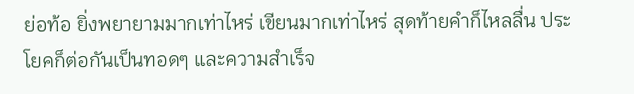ย่อท้อ ยิ่งพยายามมากเท่าไหร่ เขียนมากเท่าไหร่ สุดท้ายคำก็ไหลลื่น ประโยคก็ต่อกันเป็นทอดๆ และความสำเร็จ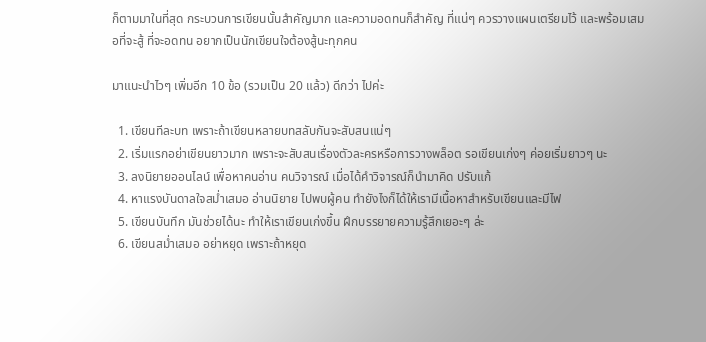ก็ตามมาในที่สุด กระบวนการเขียนนั้นสำคัญมาก และความอดทนก็สำคัญ ที่แน่ๆ ควรวางแผนเตรียมไว้ และพร้อมเสมอที่จะสู้ ที่จะอดทน อยากเป็นนักเขียนใจต้องสู้นะทุกคน

มาแนะนำไวๆ เพิ่มอีก 10 ข้อ (รวมเป็น 20 แล้ว) ดีกว่า ไปค่ะ

  1. เขียนทีละบท เพราะถ้าเขียนหลายบทสลับกันจะสับสนแน่ๆ
  2. เริ่มแรกอย่าเขียนยาวมาก เพราะจะสับสนเรื่องตัวละครหรือการวางพล็อต รอเขียนเก่งๆ ค่อยเริ่มยาวๆ นะ
  3. ลงนิยายออนไลน์ เพื่อหาคนอ่าน คนวิจารณ์ เมื่อได้คำวิจารณ์ก็นำมาคิด ปรับแก้
  4. หาแรงบันดาลใจสม่ำเสมอ อ่านนิยาย ไปพบผู้คน ทำยังไงก็ได้ให้เรามีเนื้อหาสำหรับเขียนและมีไฟ
  5. เขียนบันทึก มันช่วยได้นะ ทำให้เราเขียนเก่งขึ้น ฝึกบรรยายความรู้สึกเยอะๆ ล่ะ
  6. เขียนสม่ำเสมอ อย่าหยุด เพราะถ้าหยุด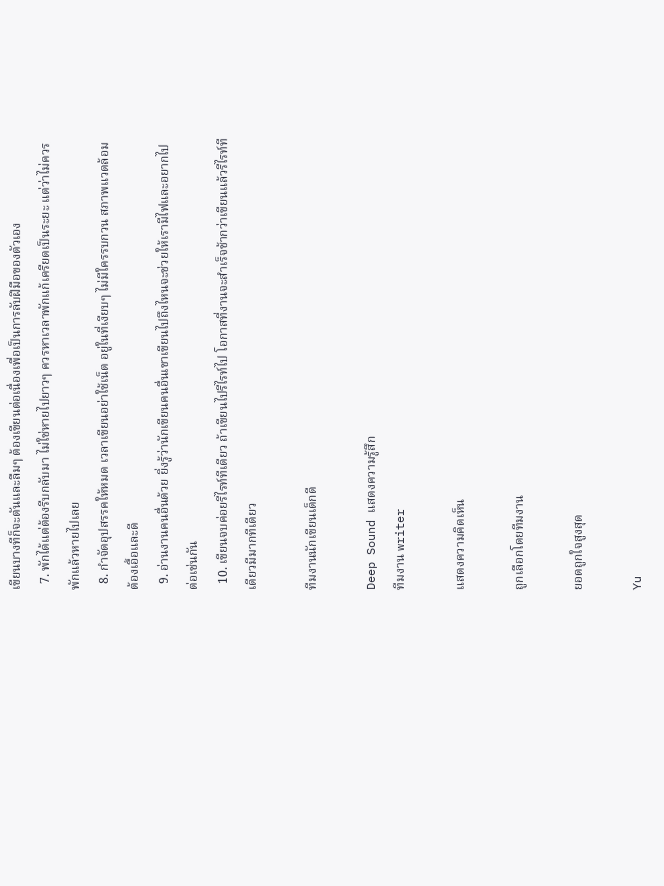เขียนบางทีก็จะตันและลืมๆ ต้องเขียนต่อเนื่องเพื่อเป็นการลับฝีมือของตัวเอง
  7. พักได้แต่ต้องรีบกลับมา ไม่ใช่หายไปยาวๆ ควรหาเวลาพักแก้เครียดเป็นระยะ แต่ว่าไม่ควรพักแล้วหายไปเลย
  8. กำจัดอุปสรรคให้หมด เวลาเขียนอย่าใช้เน็ต อยู่ในที่เงียบๆ ไม่มีใครรบกวน สภาพแวดล้อมต้องเอื้อและดี
  9. อ่านงานคนอื่นด้วย ยิ่งรู้ว่านักเขียนคนอื่นเขาเขียนไปถึงไหนจะช่วยให้เรามีไฟและอยากไปต่อเช่นกัน
  10. เขียนจบค่อยรีไรท์ทีเดียว ถ้าเขียนไปรีไรท์ไป โอกาสที่งานจะสำเร็จช้ากว่าเขียนแล้วรีไรท์ทีเดียวมีมากทีเดียว

ทีมงานนักเขียนเด็กดี

Deep Sound แสดงความรู้สึก
ทีมงาน writer

แสดงความคิดเห็น

ถูกเลือกโดยทีมงาน

ยอดถูกใจสูงสุด

Yu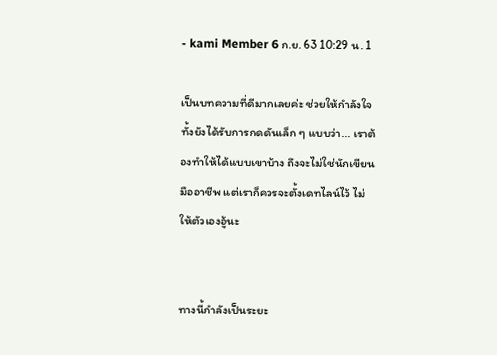- kami Member 6 ก.ย. 63 10:29 น. 1

เป็นบทความที่ดีมากเลยค่ะ ช่วยให้กำลังใจ ทั้งยังได้รับการกดดันเล็ก ๆ แบบว่า... เราต้องทำให้ได้แบบเขาบ้าง ถึงจะไม่ใช่นักเขียนมืออาชีพ แต่เราก็ควรจะตั้งเดทไลน์ไว้ ไม่ให้ตัวเองอู้นะ


ทางนี้กำลังเป็นระยะ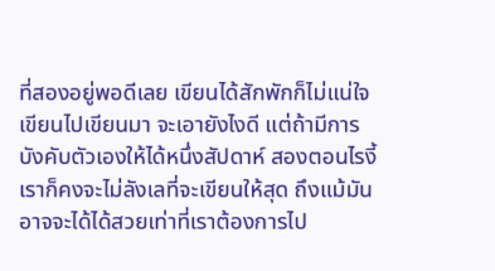ที่สองอยู่พอดีเลย เขียนได้สักพักก็ไม่แน่ใจ เขียนไปเขียนมา จะเอายังไงดี แต่ถ้ามีการบังคับตัวเองให้ได้หนึ่งสัปดาห์ สองตอนไรงี้ เราก็คงจะไม่ลังเลที่จะเขียนให้สุด ถึงแม้มันอาจจะได้ได้สวยเท่าที่เราต้องการไป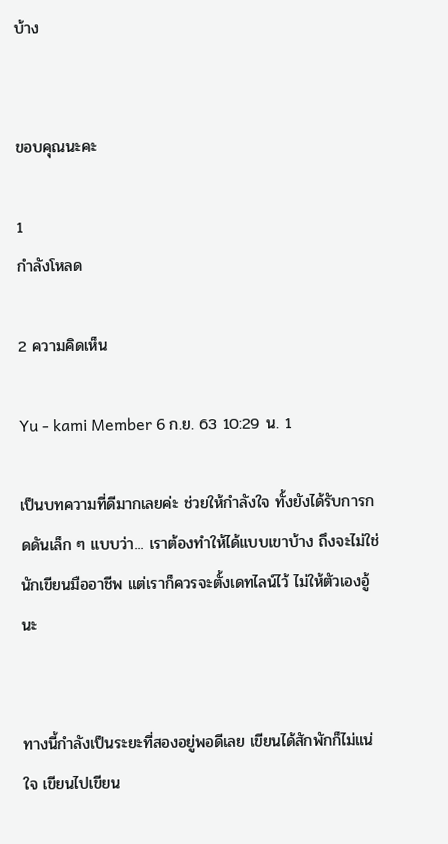บ้าง


ขอบคุณนะคะ

1
กำลังโหลด

2 ความคิดเห็น

Yu - kami Member 6 ก.ย. 63 10:29 น. 1

เป็นบทความที่ดีมากเลยค่ะ ช่วยให้กำลังใจ ทั้งยังได้รับการกดดันเล็ก ๆ แบบว่า... เราต้องทำให้ได้แบบเขาบ้าง ถึงจะไม่ใช่นักเขียนมืออาชีพ แต่เราก็ควรจะตั้งเดทไลน์ไว้ ไม่ให้ตัวเองอู้นะ


ทางนี้กำลังเป็นระยะที่สองอยู่พอดีเลย เขียนได้สักพักก็ไม่แน่ใจ เขียนไปเขียน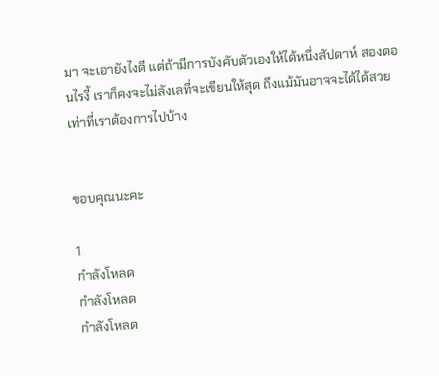มา จะเอายังไงดี แต่ถ้ามีการบังคับตัวเองให้ได้หนึ่งสัปดาห์ สองตอนไรงี้ เราก็คงจะไม่ลังเลที่จะเขียนให้สุด ถึงแม้มันอาจจะได้ได้สวยเท่าที่เราต้องการไปบ้าง


ขอบคุณนะคะ

1
กำลังโหลด
กำลังโหลด
กำลังโหลด